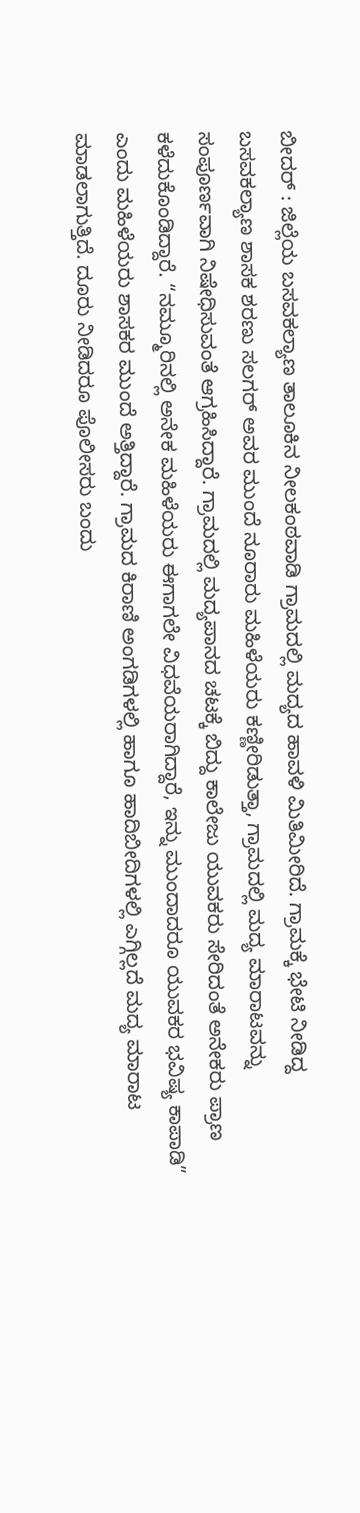ಬೀದರ್ : ಜಿಲ್ಲೆಯ ಬಸವಕಲ್ಯಾಣ ತಾಲೂಕಿನ ನೀಲಕಂಠವಾಡಿ ಗ್ರಾಮದಲ್ಲಿ ಮದ್ಯದ ಹಾವಳಿ ಮಿತಿಮೀರಿದೆ. ಗ್ರಾಮಕ್ಕೆ ಭೇಟಿ ನೀಡಿದ್ದ ಬಸವಕಲ್ಯಾಣ ಶಾಸಕ ಶರಣು ಸಲಗರ್ ಅವರ ಮುಂದೆ ನೂರಾರು ಮಹಿಳೆಯರು ಕಣ್ಣೀರಿಡುತ್ತಾ, ಗ್ರಾಮದಲ್ಲಿ ಮದ್ಯ ಮಾರಾಟವನ್ನು ಸಂಪೂರ್ಣವಾಗಿ ನಿಷೇಧಿಸುವಂತೆ ಆಗ್ರಹಿಸಿದ್ದಾರೆ. ಗ್ರಾಮದಲ್ಲಿ ಮದ್ಯಪಾನದ ಚಟಕ್ಕೆ ಬಿದ್ದು ಕಾಲೇಜು ಯುವಕರು ಸೇರಿದಂತೆ ಅನೇಕರು ಪ್ರಾಣ ಕಳೆದುಕೊಂಡಿದ್ದಾರೆ. “ನಮ್ಮೂರಿನಲ್ಲಿ ಅನೇಕ ಮಹಿಳೆಯರು ಈಗಾಗಲೇ ವಿಧವೆಯರಾಗಿದ್ದಾರೆ, ಇನ್ನು ಮುಂದಾದರೂ ಯುವಕರ ಭವಿಷ್ಯ ಕಾಪಾಡಿ” ಎಂದು ಮಹಿಳೆಯರು ಶಾಸಕರ ಮುಂದೆ ಅತ್ತಿದ್ದಾರೆ. ಗ್ರಾಮದ ಕಿರಾಣಿ ಅಂಗಡಿಗಳಲ್ಲಿ ಹಾಗೂ ಹಾದಿಬೀದಿಗಳಲ್ಲಿ ಎಗ್ಗಿಲ್ಲದೆ ಮದ್ಯ ಮಾರಾಟ ಮಾಡಲಾಗುತ್ತಿದೆ. ದೂರು ನೀಡಿದರೂ ಪೊಲೀಸರು ಬಂದು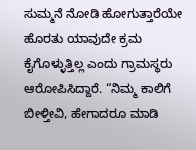ಸುಮ್ಮನೆ ನೋಡಿ ಹೋಗುತ್ತಾರೆಯೇ ಹೊರತು ಯಾವುದೇ ಕ್ರಮ ಕೈಗೊಳ್ಳುತ್ತಿಲ್ಲ ಎಂದು ಗ್ರಾಮಸ್ಥರು ಆರೋಪಿಸಿದ್ದಾರೆ. “ನಿಮ್ಮ ಕಾಲಿಗೆ ಬೀಳ್ತೀವಿ, ಹೇಗಾದರೂ ಮಾಡಿ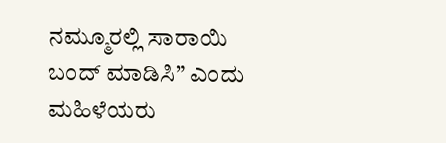ನಮ್ಮೂರಲ್ಲಿ ಸಾರಾಯಿ ಬಂದ್ ಮಾಡಿಸಿ” ಎಂದು ಮಹಿಳೆಯರು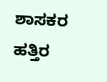ಶಾಸಕರ ಹತ್ತಿರ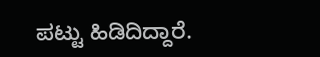ಪಟ್ಟು ಹಿಡಿದಿದ್ದಾರೆ.